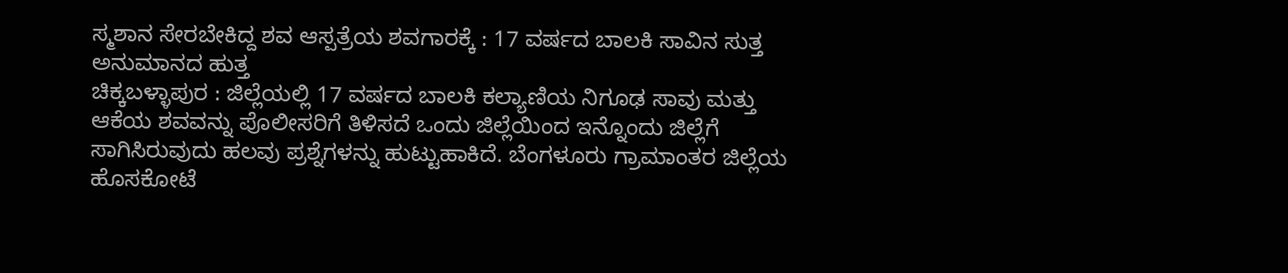ಸ್ಮಶಾನ ಸೇರಬೇಕಿದ್ದ ಶವ ಆಸ್ಪತ್ರೆಯ ಶವಗಾರಕ್ಕೆ : 17 ವರ್ಷದ ಬಾಲಕಿ ಸಾವಿನ ಸುತ್ತ ಅನುಮಾನದ ಹುತ್ತ
ಚಿಕ್ಕಬಳ್ಳಾಪುರ : ಜಿಲ್ಲೆಯಲ್ಲಿ 17 ವರ್ಷದ ಬಾಲಕಿ ಕಲ್ಯಾಣಿಯ ನಿಗೂಢ ಸಾವು ಮತ್ತು ಆಕೆಯ ಶವವನ್ನು ಪೊಲೀಸರಿಗೆ ತಿಳಿಸದೆ ಒಂದು ಜಿಲ್ಲೆಯಿಂದ ಇನ್ನೊಂದು ಜಿಲ್ಲೆಗೆ ಸಾಗಿಸಿರುವುದು ಹಲವು ಪ್ರಶ್ನೆಗಳನ್ನು ಹುಟ್ಟುಹಾಕಿದೆ. ಬೆಂಗಳೂರು ಗ್ರಾಮಾಂತರ ಜಿಲ್ಲೆಯ ಹೊಸಕೋಟೆ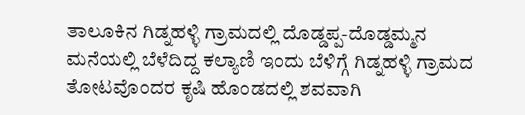ತಾಲೂಕಿನ ಗಿಡ್ನಹಳ್ಳಿ ಗ್ರಾಮದಲ್ಲಿ ದೊಡ್ಡಪ್ಪ-ದೊಡ್ಡಮ್ಮನ ಮನೆಯಲ್ಲಿ ಬೆಳೆದಿದ್ದ ಕಲ್ಯಾಣಿ ಇಂದು ಬೆಳಿಗ್ಗೆ ಗಿಡ್ನಹಳ್ಳಿ ಗ್ರಾಮದ ತೋಟವೊಂದರ ಕೃಷಿ ಹೊಂಡದಲ್ಲಿ ಶವವಾಗಿ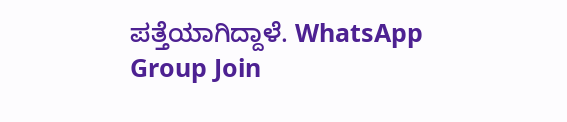ಪತ್ತೆಯಾಗಿದ್ದಾಳೆ. WhatsApp Group Join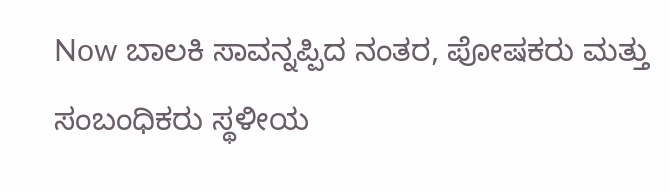Now ಬಾಲಕಿ ಸಾವನ್ನಪ್ಪಿದ ನಂತರ, ಪೋಷಕರು ಮತ್ತು ಸಂಬಂಧಿಕರು ಸ್ಥಳೀಯ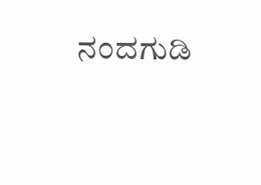ನಂದಗುಡಿ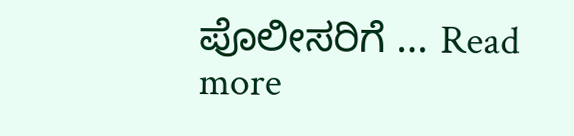ಪೊಲೀಸರಿಗೆ … Read more